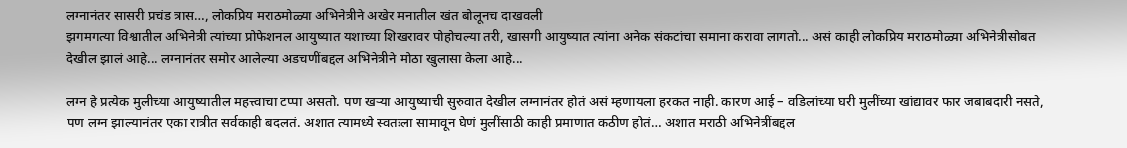लग्नानंतर सासरी प्रचंड त्रास…, लोकप्रिय मराठमोळ्या अभिनेत्रीने अखेर मनातील खंत बोलूनच दाखवली
झगमगत्या विश्वातील अभिनेत्री त्यांच्या प्रोफेशनल आयुष्यात यशाच्या शिखरावर पोहोचल्या तरी, खासगी आयुष्यात त्यांना अनेक संकटांचा समाना करावा लागतो... असं काही लोकप्रिय मराठमोळ्या अभिनेत्रीसोबत देखील झालं आहे... लग्नानंतर समोर आलेल्या अडचणींबद्दल अभिनेत्रीने मोठा खुलासा केला आहे...

लग्न हे प्रत्येक मुलीच्या आयुष्यातील महत्त्वाचा टप्पा असतो. पण खऱ्या आयुष्याची सुरुवात देखील लग्नानंतर होतं असं म्हणायला हरकत नाही. कारण आई – वडिलांच्या घरी मुलींच्या खांद्यावर फार जबाबदारी नसते, पण लग्न झाल्यानंतर एका रात्रीत सर्वकाही बदलतं. अशात त्यामध्ये स्वतःला सामावून घेणं मुलींसाठी काही प्रमाणात कठीण होतं… अशात मराठी अभिनेत्रींबद्दल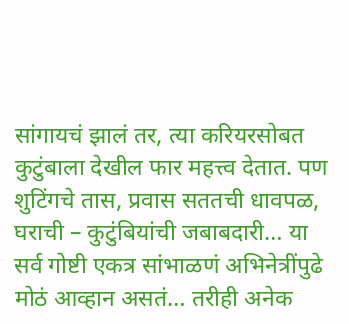सांगायचं झालं तर, त्या करियरसोबत कुटुंबाला देखील फार महत्त्व देतात. पण शुटिंगचे तास, प्रवास सततची धावपळ, घराची – कुटुंबियांची जबाबदारी… या सर्व गोष्टी एकत्र सांभाळणं अभिनेत्रींपुढे मोठं आव्हान असतं… तरीही अनेक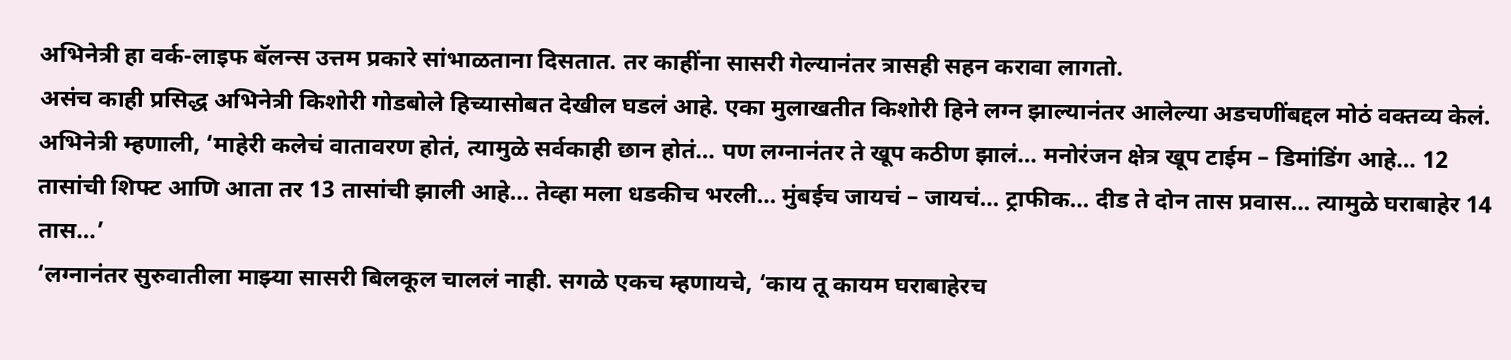अभिनेत्री हा वर्क-लाइफ बॅलन्स उत्तम प्रकारे सांभाळताना दिसतात. तर काहींना सासरी गेल्यानंतर त्रासही सहन करावा लागतो.
असंच काही प्रसिद्ध अभिनेत्री किशोरी गोडबोले हिच्यासोबत देखील घडलं आहे. एका मुलाखतीत किशोरी हिने लग्न झाल्यानंतर आलेल्या अडचणींबद्दल मोठं वक्तव्य केलं. अभिनेत्री म्हणाली, ‘माहेरी कलेचं वातावरण होतं, त्यामुळे सर्वकाही छान होतं… पण लग्नानंतर ते खूप कठीण झालं… मनोरंजन क्षेत्र खूप टाईम – डिमांडिंग आहे… 12 तासांची शिफ्ट आणि आता तर 13 तासांची झाली आहे… तेव्हा मला धडकीच भरली… मुंबईच जायचं – जायचं… ट्राफीक… दीड ते दोन तास प्रवास… त्यामुळे घराबाहेर 14 तास…’
‘लग्नानंतर सुरुवातीला माझ्या सासरी बिलकूल चाललं नाही. सगळे एकच म्हणायचे, ‘काय तू कायम घराबाहेरच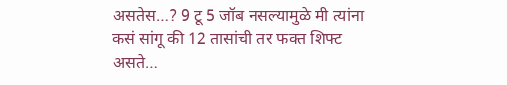असतेस…? 9 टू 5 जॉब नसल्यामुळे मी त्यांना कसं सांगू की 12 तासांची तर फक्त शिफ्ट असते…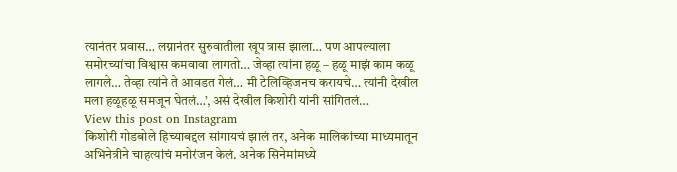त्यानंतर प्रवास… लग्नानंतर सुरुवातीला खूप त्रास झाला… पण आपल्याला समोरच्यांचा विश्वास कमवावा लागतो… जेव्हा त्यांना हळू – हळू माझं काम कळू लागले… तेव्हा त्यांने ते आवडत गेलं… मी टेलिव्हिजनच करायचे… त्यांनी देखील मला हळूहळू समजून घेतलं…’, असं देखील किशोरी यांनी सांगितलं…
View this post on Instagram
किशोरी गोडबोले हिच्याबद्दल सांगायचं झालं तर, अनेक मालिकांच्या माध्यमातून अभिनेत्रीने चाहत्यांचं मनोरंजन केलं. अनेक सिनेमांमध्ये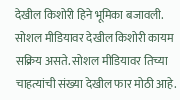देखील किशोरी हिने भूमिका बजावली. सोशल मीडियावर देखील किशोरी कायम सक्रिय असते. सोशल मीडियावर तिच्या चाहत्यांची संख्या देखील फार मोठी आहे.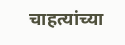चाहत्यांच्या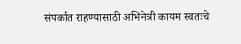संपर्कात राहण्यासाठी अभिनेत्री कायम स्वतःचे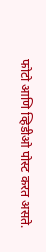फोटो आणि व्हिडीओ पोस्ट करत असते.